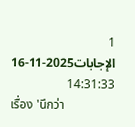1 الإجابات2025-11-16 14:31:33
เรื่อง 'นึกว่า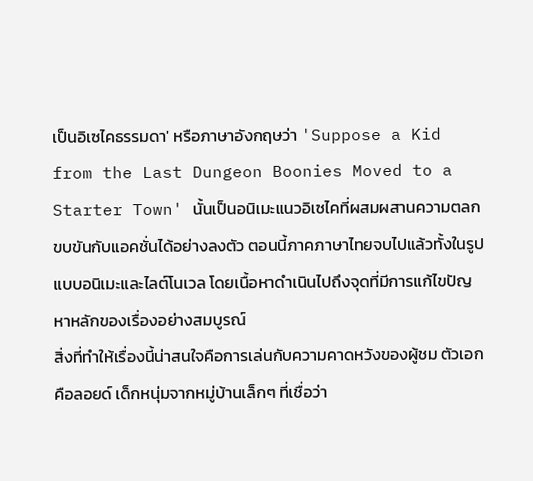เป็นอิเซไคธรรมดา' หรือภาษาอังกฤษว่า 'Suppose a Kid from the Last Dungeon Boonies Moved to a Starter Town' นั้นเป็นอนิเมะแนวอิเซไคที่ผสมผสานความตลกขบขันกับแอคชั่นได้อย่างลงตัว ตอนนี้ภาคภาษาไทยจบไปแล้วทั้งในรูปแบบอนิเมะและไลต์โนเวล โดยเนื้อหาดำเนินไปถึงจุดที่มีการแก้ไขปัญหาหลักของเรื่องอย่างสมบูรณ์
สิ่งที่ทำให้เรื่องนี้น่าสนใจคือการเล่นกับความคาดหวังของผู้ชม ตัวเอกคือลอยด์ เด็กหนุ่มจากหมู่บ้านเล็กๆ ที่เชื่อว่า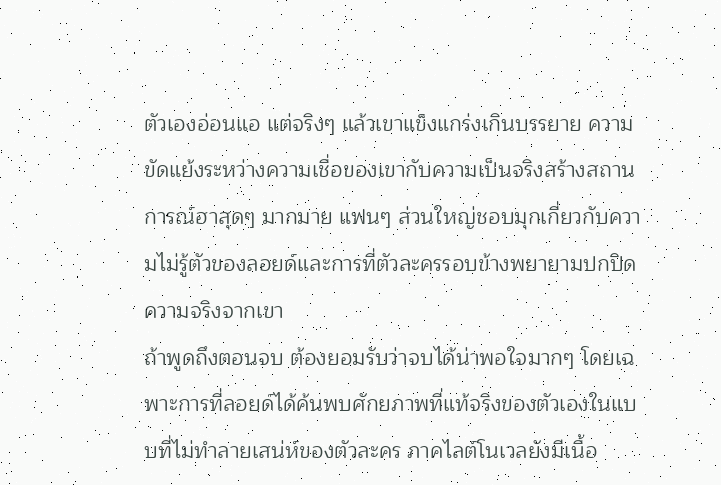ตัวเองอ่อนแอ แต่จริงๆ แล้วเขาแข็งแกร่งเกินบรรยาย ความขัดแย้งระหว่างความเชื่อของเขากับความเป็นจริงสร้างสถานการณ์ฮาสุดๆ มากมาย แฟนๆ ส่วนใหญ่ชอบมุกเกี่ยวกับความไม่รู้ตัวของลอยด์และการที่ตัวละครรอบข้างพยายามปกปิดความจริงจากเขา
ถ้าพูดถึงตอนจบ ต้องยอมรับว่าจบได้น่าพอใจมากๆ โดยเฉพาะการที่ลอยด์ได้ค้นพบศักยภาพที่แท้จริงของตัวเองในแบบที่ไม่ทำลายเสน่ห์ของตัวละคร ภาคไลต์โนเวลยังมีเนื้อ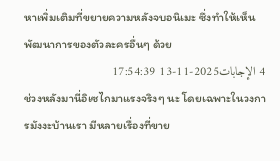หาเพิ่มเติมที่ขยายความหลังจบอนิเมะ ซึ่งทำให้เห็นพัฒนาการของตัวละครอื่นๆ ด้วย
4 الإجابات2025-11-13 17:54:39
ช่วงหลังมานี่อิเซไกมาแรงจริงๆ นะ โดยเฉพาะในวงการมังงะบ้านเรา มีหลายเรื่องที่ขาย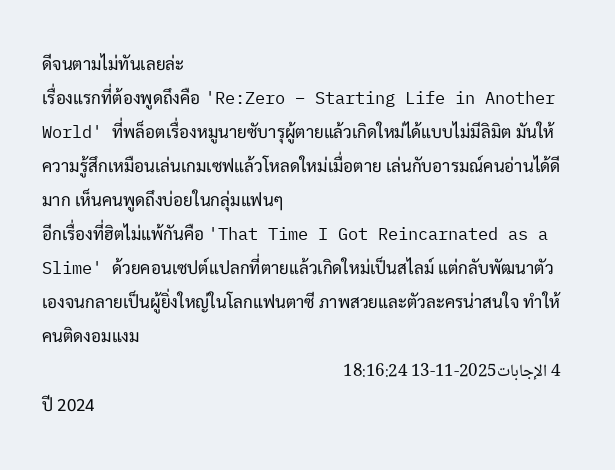ดีจนตามไม่ทันเลยล่ะ
เรื่องแรกที่ต้องพูดถึงคือ 'Re:Zero − Starting Life in Another World' ที่พล็อตเรื่องหมูนายซับารุผู้ตายแล้วเกิดใหม่ได้แบบไม่มีลิมิต มันให้ความรู้สึกเหมือนเล่นเกมเซฟแล้วโหลดใหม่เมื่อตาย เล่นกับอารมณ์คนอ่านได้ดีมาก เห็นคนพูดถึงบ่อยในกลุ่มแฟนๆ
อีกเรื่องที่ฮิตไม่แพ้กันคือ 'That Time I Got Reincarnated as a Slime' ด้วยคอนเซปต์แปลกที่ตายแล้วเกิดใหม่เป็นสไลม์ แต่กลับพัฒนาตัวเองจนกลายเป็นผู้ยิ่งใหญ่ในโลกแฟนตาซี ภาพสวยและตัวละครน่าสนใจ ทำให้คนติดงอมแงม
4 الإجابات2025-11-13 18:16:24
ปี 2024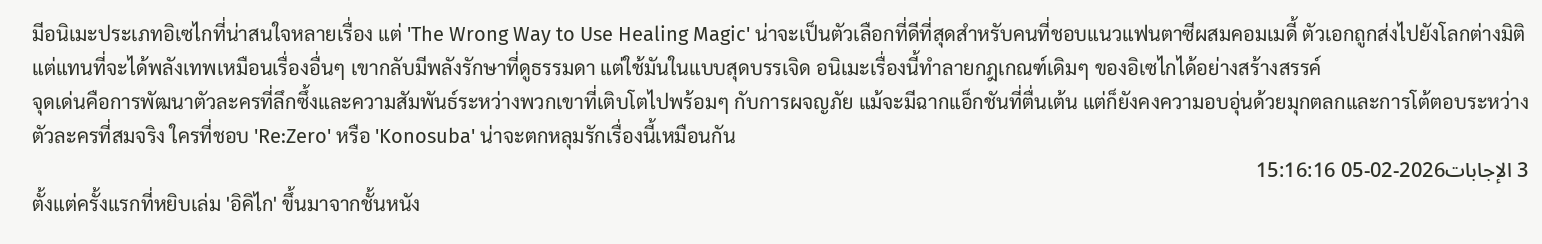มีอนิเมะประเภทอิเซไกที่น่าสนใจหลายเรื่อง แต่ 'The Wrong Way to Use Healing Magic' น่าจะเป็นตัวเลือกที่ดีที่สุดสำหรับคนที่ชอบแนวแฟนตาซีผสมคอมเมดี้ ตัวเอกถูกส่งไปยังโลกต่างมิติ แต่แทนที่จะได้พลังเทพเหมือนเรื่องอื่นๆ เขากลับมีพลังรักษาที่ดูธรรมดา แต่ใช้มันในแบบสุดบรรเจิด อนิเมะเรื่องนี้ทำลายกฎเกณฑ์เดิมๆ ของอิเซไกได้อย่างสร้างสรรค์
จุดเด่นคือการพัฒนาตัวละครที่ลึกซึ้งและความสัมพันธ์ระหว่างพวกเขาที่เติบโตไปพร้อมๆ กับการผจญภัย แม้จะมีฉากแอ็กชันที่ตื่นเต้น แต่ก็ยังคงความอบอุ่นด้วยมุกตลกและการโต้ตอบระหว่างตัวละครที่สมจริง ใครที่ชอบ 'Re:Zero' หรือ 'Konosuba' น่าจะตกหลุมรักเรื่องนี้เหมือนกัน
3 الإجابات2026-02-05 15:16:16
ตั้งแต่ครั้งแรกที่หยิบเล่ม 'อิคิไก' ขึ้นมาจากชั้นหนัง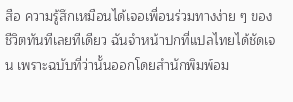สือ ความรู้สึกเหมือนได้เจอเพื่อนร่วมทางง่าย ๆ ของชีวิตทันทีเลยทีเดียว ฉันจำหน้าปกที่แปลไทยได้ชัดเจน เพราะฉบับที่ว่านั้นออกโดยสำนักพิมพ์อม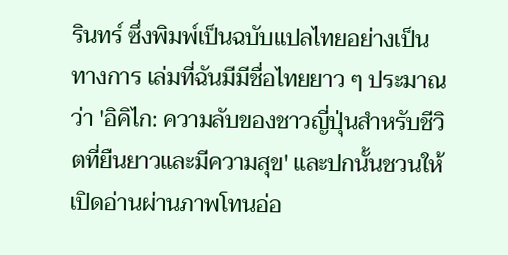รินทร์ ซึ่งพิมพ์เป็นฉบับแปลไทยอย่างเป็นทางการ เล่มที่ฉันมีมีชื่อไทยยาว ๆ ประมาณว่า 'อิคิไก: ความลับของชาวญี่ปุ่นสำหรับชีวิตที่ยืนยาวและมีความสุข' และปกนั้นชวนให้เปิดอ่านผ่านภาพโทนอ่อ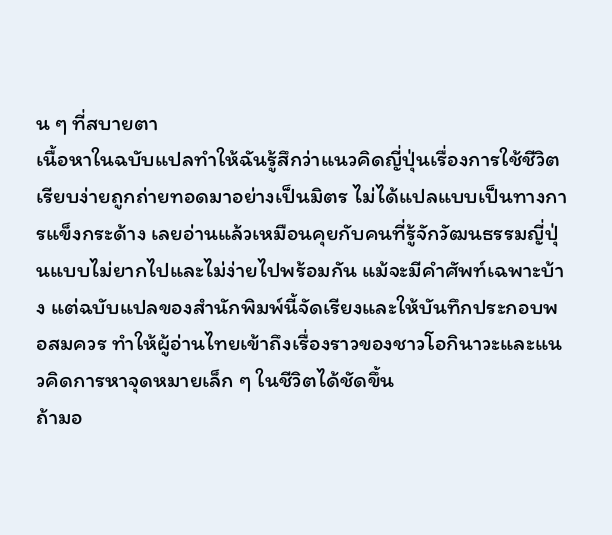น ๆ ที่สบายตา
เนื้อหาในฉบับแปลทำให้ฉันรู้สึกว่าแนวคิดญี่ปุ่นเรื่องการใช้ชีวิตเรียบง่ายถูกถ่ายทอดมาอย่างเป็นมิตร ไม่ได้แปลแบบเป็นทางการแข็งกระด้าง เลยอ่านแล้วเหมือนคุยกับคนที่รู้จักวัฒนธรรมญี่ปุ่นแบบไม่ยากไปและไม่ง่ายไปพร้อมกัน แม้จะมีคำศัพท์เฉพาะบ้าง แต่ฉบับแปลของสำนักพิมพ์นี้จัดเรียงและให้บันทึกประกอบพอสมควร ทำให้ผู้อ่านไทยเข้าถึงเรื่องราวของชาวโอกินาวะและแนวคิดการหาจุดหมายเล็ก ๆ ในชีวิตได้ชัดขึ้น
ถ้ามอ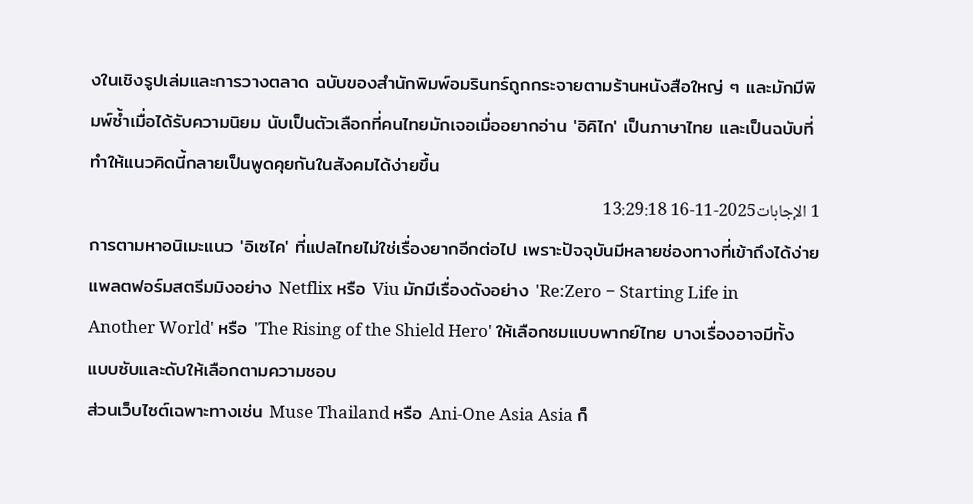งในเชิงรูปเล่มและการวางตลาด ฉบับของสำนักพิมพ์อมรินทร์ถูกกระจายตามร้านหนังสือใหญ่ ๆ และมักมีพิมพ์ซ้ำเมื่อได้รับความนิยม นับเป็นตัวเลือกที่คนไทยมักเจอเมื่ออยากอ่าน 'อิคิไก' เป็นภาษาไทย และเป็นฉบับที่ทำให้แนวคิดนี้กลายเป็นพูดคุยกันในสังคมได้ง่ายขึ้น
1 الإجابات2025-11-16 13:29:18
การตามหาอนิเมะแนว 'อิเซไค' ที่แปลไทยไม่ใช่เรื่องยากอีกต่อไป เพราะปัจจุบันมีหลายช่องทางที่เข้าถึงได้ง่าย แพลตฟอร์มสตรีมมิงอย่าง Netflix หรือ Viu มักมีเรื่องดังอย่าง 'Re:Zero − Starting Life in Another World' หรือ 'The Rising of the Shield Hero' ให้เลือกชมแบบพากย์ไทย บางเรื่องอาจมีทั้งแบบซับและดับให้เลือกตามความชอบ
ส่วนเว็บไซต์เฉพาะทางเช่น Muse Thailand หรือ Ani-One Asia Asia ก็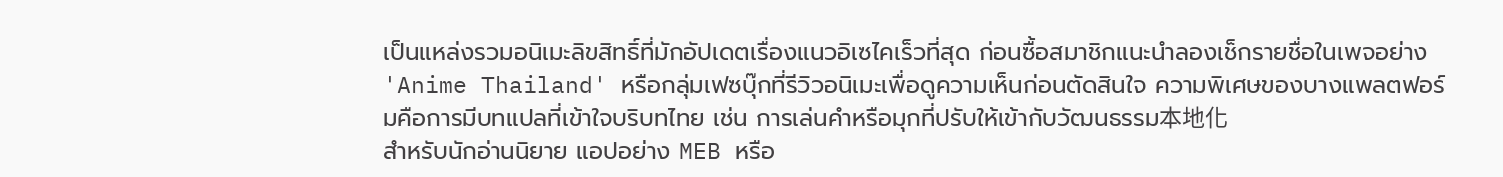เป็นแหล่งรวมอนิเมะลิขสิทธิ์ที่มักอัปเดตเรื่องแนวอิเซไคเร็วที่สุด ก่อนซื้อสมาชิกแนะนำลองเช็กรายชื่อในเพจอย่าง 'Anime Thailand' หรือกลุ่มเฟซบุ๊กที่รีวิวอนิเมะเพื่อดูความเห็นก่อนตัดสินใจ ความพิเศษของบางแพลตฟอร์มคือการมีบทแปลที่เข้าใจบริบทไทย เช่น การเล่นคำหรือมุกที่ปรับให้เข้ากับวัฒนธรรม本地化
สำหรับนักอ่านนิยาย แอปอย่าง MEB หรือ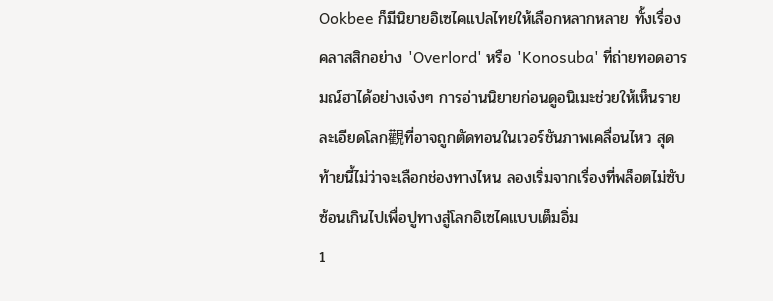Ookbee ก็มีนิยายอิเซไคแปลไทยให้เลือกหลากหลาย ทั้งเรื่องคลาสสิกอย่าง 'Overlord' หรือ 'Konosuba' ที่ถ่ายทอดอารมณ์ฮาได้อย่างเจ๋งๆ การอ่านนิยายก่อนดูอนิเมะช่วยให้เห็นรายละเอียดโลก觀ที่อาจถูกตัดทอนในเวอร์ชันภาพเคลื่อนไหว สุดท้ายนี้ไม่ว่าจะเลือกช่องทางไหน ลองเริ่มจากเรื่องที่พล็อตไม่ซับซ้อนเกินไปเพื่อปูทางสู่โลกอิเซไคแบบเต็มอิ่ม
1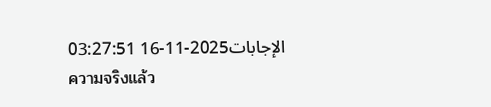الإجابات2025-11-16 03:27:51
ความจริงแล้ว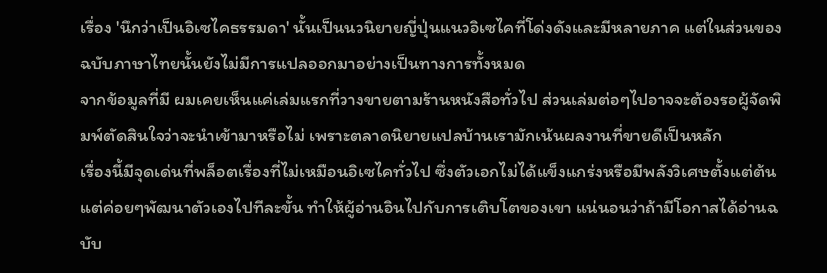เรื่อง 'นึกว่าเป็นอิเซไคธรรมดา' นั้นเป็นนวนิยายญี่ปุ่นแนวอิเซไคที่โด่งดังและมีหลายภาค แต่ในส่วนของฉบับภาษาไทยนั้นยังไม่มีการแปลออกมาอย่างเป็นทางการทั้งหมด
จากข้อมูลที่มี ผมเคยเห็นแค่เล่มแรกที่วางขายตามร้านหนังสือทั่วไป ส่วนเล่มต่อๆไปอาจจะต้องรอผู้จัดพิมพ์ตัดสินใจว่าจะนำเข้ามาหรือไม่ เพราะตลาดนิยายแปลบ้านเรามักเน้นผลงานที่ขายดีเป็นหลัก
เรื่องนี้มีจุดเด่นที่พล็อตเรื่องที่ไม่เหมือนอิเซไคทั่วไป ซึ่งตัวเอกไม่ได้แข็งแกร่งหรือมีพลังวิเศษตั้งแต่ต้น แต่ค่อยๆพัฒนาตัวเองไปทีละขั้น ทำให้ผู้อ่านอินไปกับการเติบโตของเขา แน่นอนว่าถ้ามีโอกาสได้อ่านฉบับ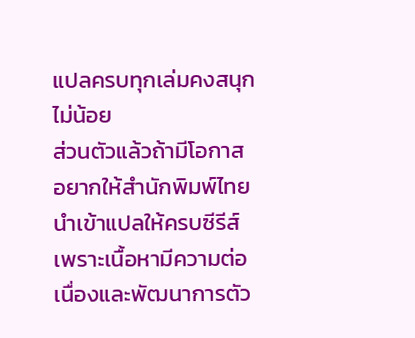แปลครบทุกเล่มคงสนุกไม่น้อย
ส่วนตัวแล้วถ้ามีโอกาสอยากให้สำนักพิมพ์ไทยนำเข้าแปลให้ครบซีรีส์ เพราะเนื้อหามีความต่อเนื่องและพัฒนาการตัว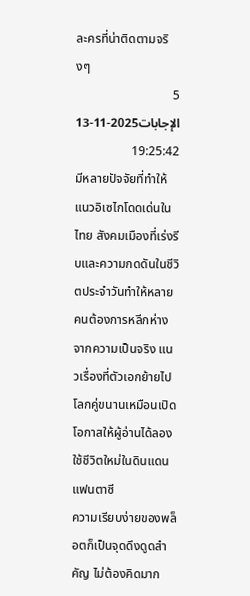ละครที่น่าติดตามจริงๆ
5 الإجابات2025-11-13 19:25:42
มีหลายปัจจัยที่ทำให้แนวอิเซไกโดดเด่นในไทย สังคมเมืองที่เร่งรีบและความกดดันในชีวิตประจำวันทำให้หลายคนต้องการหลีกห่างจากความเป็นจริง แนวเรื่องที่ตัวเอกย้ายไปโลกคู่ขนานเหมือนเปิดโอกาสให้ผู้อ่านได้ลองใช้ชีวิตใหม่ในดินแดนแฟนตาซี
ความเรียบง่ายของพล็อตก็เป็นจุดดึงดูดสำคัญ ไม่ต้องคิดมาก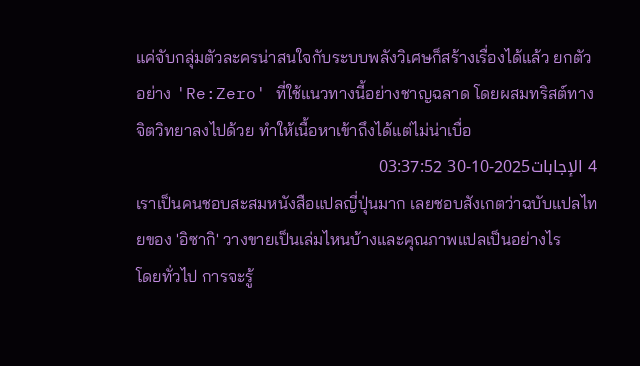แค่จับกลุ่มตัวละครน่าสนใจกับระบบพลังวิเศษก็สร้างเรื่องได้แล้ว ยกตัวอย่าง 'Re:Zero' ที่ใช้แนวทางนี้อย่างชาญฉลาด โดยผสมทริสต์ทางจิตวิทยาลงไปด้วย ทำให้เนื้อหาเข้าถึงได้แต่ไม่น่าเบื่อ
4 الإجابات2025-10-30 03:37:52
เราเป็นคนชอบสะสมหนังสือแปลญี่ปุ่นมาก เลยชอบสังเกตว่าฉบับแปลไทยของ 'อิซากิ' วางขายเป็นเล่มไหนบ้างและคุณภาพแปลเป็นอย่างไร
โดยทั่วไป การจะรู้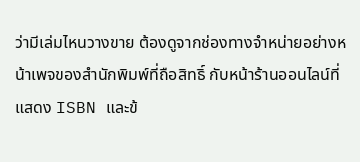ว่ามีเล่มไหนวางขาย ต้องดูจากช่องทางจำหน่ายอย่างหน้าเพจของสำนักพิมพ์ที่ถือสิทธิ์ กับหน้าร้านออนไลน์ที่แสดง ISBN และข้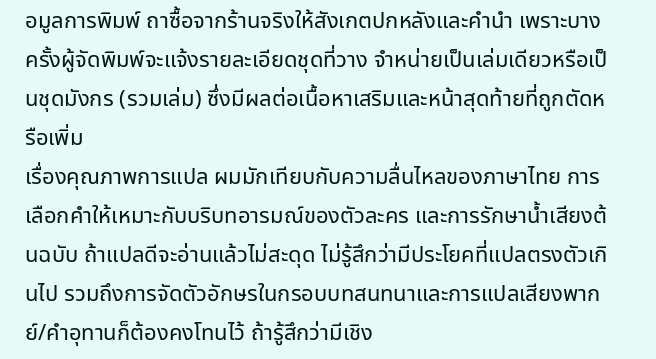อมูลการพิมพ์ ถาซื้อจากร้านจริงให้สังเกตปกหลังและคำนำ เพราะบางครั้งผู้จัดพิมพ์จะแจ้งรายละเอียดชุดที่วาง จำหน่ายเป็นเล่มเดียวหรือเป็นชุดมังกร (รวมเล่ม) ซึ่งมีผลต่อเนื้อหาเสริมและหน้าสุดท้ายที่ถูกตัดหรือเพิ่ม
เรื่องคุณภาพการแปล ผมมักเทียบกับความลื่นไหลของภาษาไทย การเลือกคำให้เหมาะกับบริบทอารมณ์ของตัวละคร และการรักษาน้ำเสียงต้นฉบับ ถ้าแปลดีจะอ่านแล้วไม่สะดุด ไม่รู้สึกว่ามีประโยคที่แปลตรงตัวเกินไป รวมถึงการจัดตัวอักษรในกรอบบทสนทนาและการแปลเสียงพากย์/คำอุทานก็ต้องคงโทนไว้ ถ้ารู้สึกว่ามีเชิง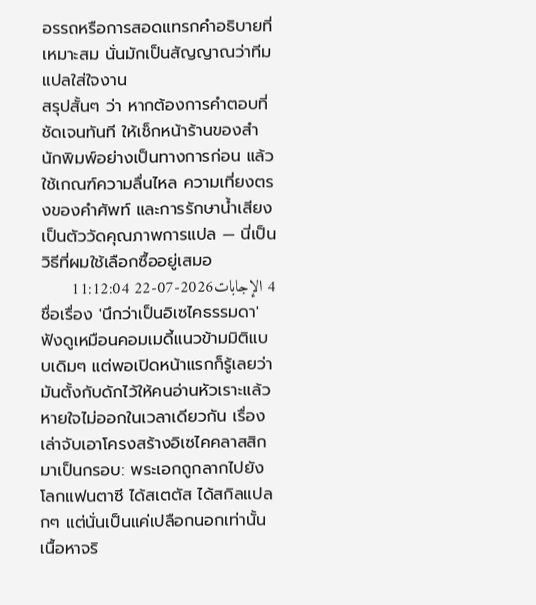อรรถหรือการสอดแทรกคำอธิบายที่เหมาะสม นั่นมักเป็นสัญญาณว่าทีมแปลใส่ใจงาน
สรุปสั้นๆ ว่า หากต้องการคำตอบที่ชัดเจนทันที ให้เช็กหน้าร้านของสำนักพิมพ์อย่างเป็นทางการก่อน แล้วใช้เกณฑ์ความลื่นไหล ความเที่ยงตรงของคำศัพท์ และการรักษาน้ำเสียงเป็นตัววัดคุณภาพการแปล — นี่เป็นวิธีที่ผมใช้เลือกซื้ออยู่เสมอ
4 الإجابات2026-07-22 11:12:04
ชื่อเรื่อง 'นึกว่าเป็นอิเซไคธรรมดา' ฟังดูเหมือนคอมเมดี้แนวข้ามมิติแบบเดิมๆ แต่พอเปิดหน้าแรกก็รู้เลยว่ามันตั้งกับดักไว้ให้คนอ่านหัวเราะแล้วหายใจไม่ออกในเวลาเดียวกัน เรื่องเล่าจับเอาโครงสร้างอิเซไคคลาสสิกมาเป็นกรอบ: พระเอกถูกลากไปยังโลกแฟนตาซี ได้สเตตัส ได้สกิลแปลกๆ แต่นั่นเป็นแค่เปลือกนอกเท่านั้น เนื้อหาจริ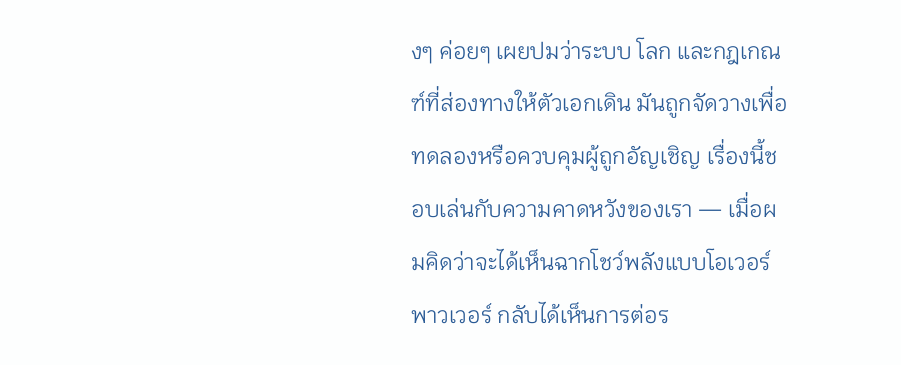งๆ ค่อยๆ เผยปมว่าระบบ โลก และกฎเกณฑ์ที่ส่องทางให้ตัวเอกเดิน มันถูกจัดวางเพื่อทดลองหรือควบคุมผู้ถูกอัญเชิญ เรื่องนี้ชอบเล่นกับความคาดหวังของเรา — เมื่อผมคิดว่าจะได้เห็นฉากโชว์พลังแบบโอเวอร์พาวเวอร์ กลับได้เห็นการต่อร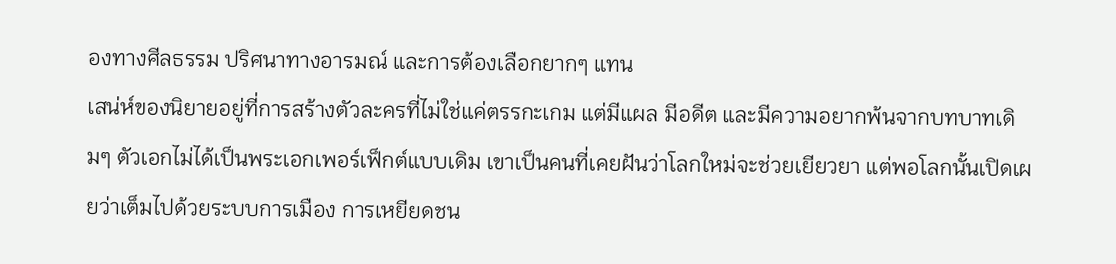องทางศีลธรรม ปริศนาทางอารมณ์ และการต้องเลือกยากๆ แทน
เสน่ห์ของนิยายอยู่ที่การสร้างตัวละครที่ไม่ใช่แค่ตรรกะเกม แต่มีแผล มีอดีต และมีความอยากพ้นจากบทบาทเดิมๆ ตัวเอกไม่ได้เป็นพระเอกเพอร์เฟ็กต์แบบเดิม เขาเป็นคนที่เคยฝันว่าโลกใหม่จะช่วยเยียวยา แต่พอโลกนั้นเปิดเผยว่าเต็มไปด้วยระบบการเมือง การเหยียดชน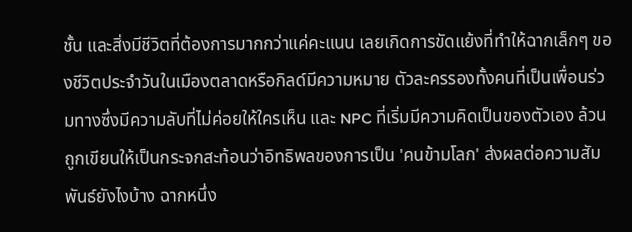ชั้น และสิ่งมีชีวิตที่ต้องการมากกว่าแค่คะแนน เลยเกิดการขัดแย้งที่ทำให้ฉากเล็กๆ ของชีวิตประจำวันในเมืองตลาดหรือกิลด์มีความหมาย ตัวละครรองทั้งคนที่เป็นเพื่อนร่วมทางซึ่งมีความลับที่ไม่ค่อยให้ใครเห็น และ NPC ที่เริ่มมีความคิดเป็นของตัวเอง ล้วนถูกเขียนให้เป็นกระจกสะท้อนว่าอิทธิพลของการเป็น 'คนข้ามโลก' ส่งผลต่อความสัมพันธ์ยังไงบ้าง ฉากหนึ่ง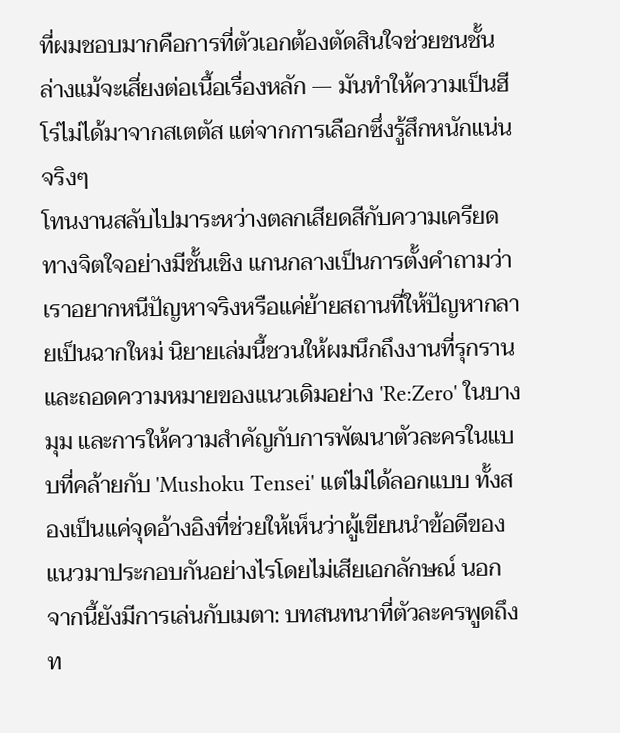ที่ผมชอบมากคือการที่ตัวเอกต้องตัดสินใจช่วยชนชั้นล่างแม้จะเสี่ยงต่อเนื้อเรื่องหลัก — มันทำให้ความเป็นฮีโร่ไม่ได้มาจากสเตตัส แต่จากการเลือกซึ่งรู้สึกหนักแน่นจริงๆ
โทนงานสลับไปมาระหว่างตลกเสียดสีกับความเครียดทางจิตใจอย่างมีชั้นเชิง แกนกลางเป็นการตั้งคำถามว่าเราอยากหนีปัญหาจริงหรือแค่ย้ายสถานที่ให้ปัญหากลายเป็นฉากใหม่ นิยายเล่มนี้ชวนให้ผมนึกถึงงานที่รุกรานและถอดความหมายของแนวเดิมอย่าง 'Re:Zero' ในบางมุม และการให้ความสำคัญกับการพัฒนาตัวละครในแบบที่คล้ายกับ 'Mushoku Tensei' แต่ไม่ได้ลอกแบบ ทั้งสองเป็นแค่จุดอ้างอิงที่ช่วยให้เห็นว่าผู้เขียนนำข้อดีของแนวมาประกอบกันอย่างไรโดยไม่เสียเอกลักษณ์ นอกจากนี้ยังมีการเล่นกับเมตา: บทสนทนาที่ตัวละครพูดถึงท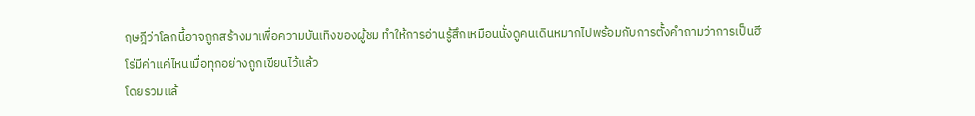ฤษฎีว่าโลกนี้อาจถูกสร้างมาเพื่อความบันเทิงของผู้ชม ทำให้การอ่านรู้สึกเหมือนนั่งดูคนเดินหมากไปพร้อมกับการตั้งคำถามว่าการเป็นฮีโร่มีค่าแค่ไหนเมื่อทุกอย่างถูกเขียนไว้แล้ว
โดยรวมแล้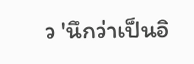ว 'นึกว่าเป็นอิ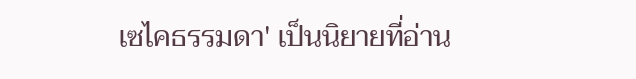เซไคธรรมดา' เป็นนิยายที่อ่าน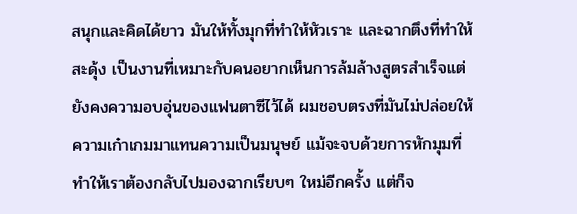สนุกและคิดได้ยาว มันให้ทั้งมุกที่ทำให้หัวเราะ และฉากตึงที่ทำให้สะดุ้ง เป็นงานที่เหมาะกับคนอยากเห็นการล้มล้างสูตรสำเร็จแต่ยังคงความอบอุ่นของแฟนตาซีไว้ได้ ผมชอบตรงที่มันไม่ปล่อยให้ความเก๋าเกมมาแทนความเป็นมนุษย์ แม้จะจบด้วยการหักมุมที่ทำให้เราต้องกลับไปมองฉากเรียบๆ ใหม่อีกครั้ง แต่ก็จ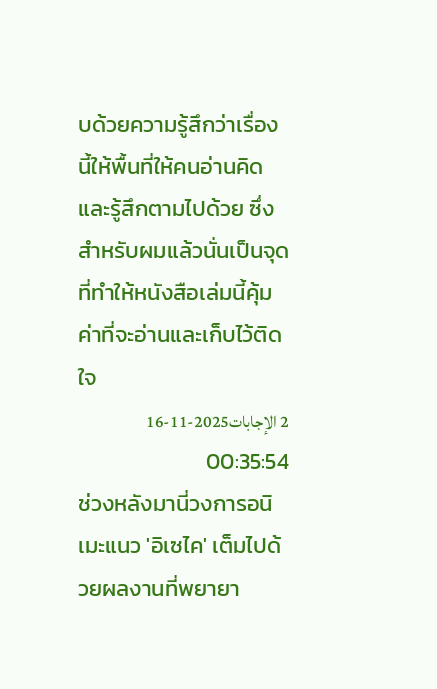บด้วยความรู้สึกว่าเรื่องนี้ให้พื้นที่ให้คนอ่านคิดและรู้สึกตามไปด้วย ซึ่งสำหรับผมแล้วนั่นเป็นจุดที่ทำให้หนังสือเล่มนี้คุ้มค่าที่จะอ่านและเก็บไว้ติดใจ
2 الإجابات2025-11-16 00:35:54
ช่วงหลังมานี่วงการอนิเมะแนว 'อิเซไค' เต็มไปด้วยผลงานที่พยายา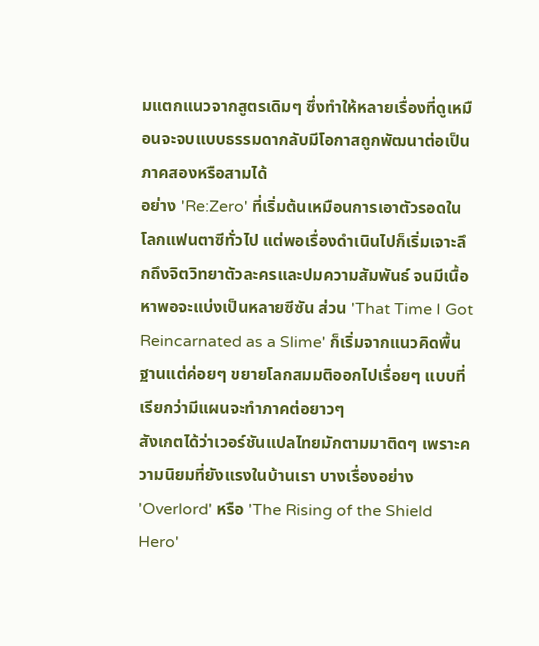มแตกแนวจากสูตรเดิมๆ ซึ่งทำให้หลายเรื่องที่ดูเหมือนจะจบแบบธรรมดากลับมีโอกาสถูกพัฒนาต่อเป็นภาคสองหรือสามได้
อย่าง 'Re:Zero' ที่เริ่มต้นเหมือนการเอาตัวรอดในโลกแฟนตาซีทั่วไป แต่พอเรื่องดำเนินไปก็เริ่มเจาะลึกถึงจิตวิทยาตัวละครและปมความสัมพันธ์ จนมีเนื้อหาพอจะแบ่งเป็นหลายซีซัน ส่วน 'That Time I Got Reincarnated as a Slime' ก็เริ่มจากแนวคิดพื้นฐานแต่ค่อยๆ ขยายโลกสมมติออกไปเรื่อยๆ แบบที่เรียกว่ามีแผนจะทำภาคต่อยาวๆ
สังเกตได้ว่าเวอร์ชันแปลไทยมักตามมาติดๆ เพราะความนิยมที่ยังแรงในบ้านเรา บางเรื่องอย่าง 'Overlord' หรือ 'The Rising of the Shield Hero'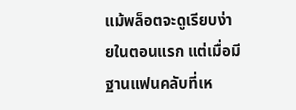แม้พล็อตจะดูเรียบง่ายในตอนแรก แต่เมื่อมีฐานแฟนคลับที่เห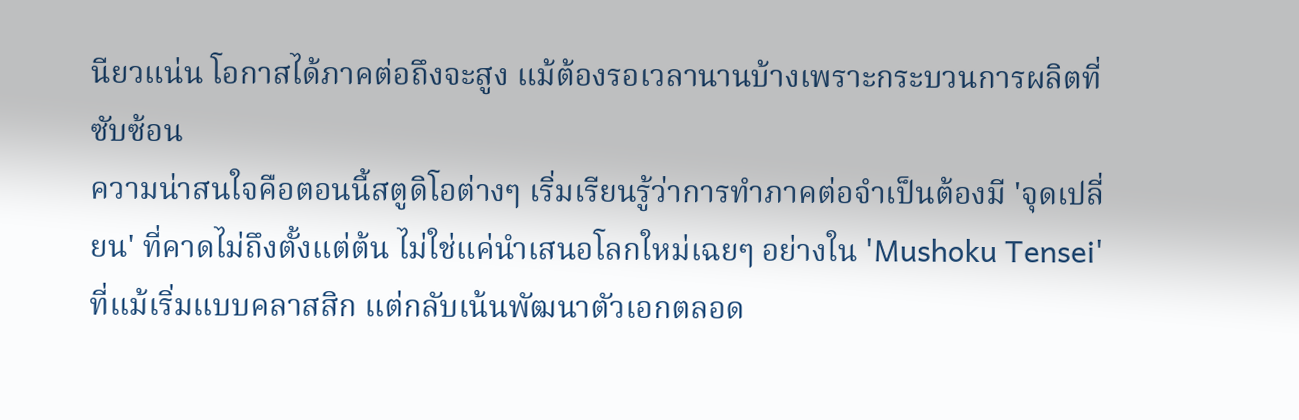นียวแน่น โอกาสได้ภาคต่อถึงจะสูง แม้ต้องรอเวลานานบ้างเพราะกระบวนการผลิตที่ซับซ้อน
ความน่าสนใจคือตอนนี้สตูดิโอต่างๆ เริ่มเรียนรู้ว่าการทำภาคต่อจำเป็นต้องมี 'จุดเปลี่ยน' ที่คาดไม่ถึงตั้งแต่ต้น ไม่ใช่แค่นำเสนอโลกใหม่เฉยๆ อย่างใน 'Mushoku Tensei' ที่แม้เริ่มแบบคลาสสิก แต่กลับเน้นพัฒนาตัวเอกตลอด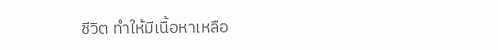ชีวิต ทำให้มีเนื้อหาเหลือ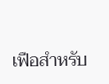เฟือสำหรับ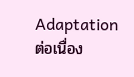Adaptation ต่อเนื่อง